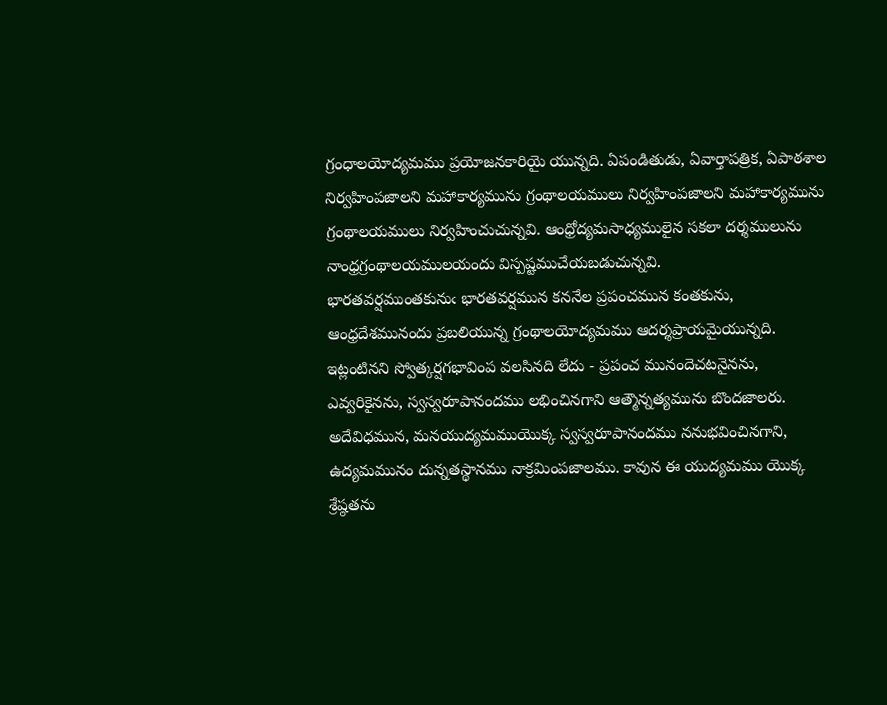గ్రంధాలయోద్యమము ప్రయోజనకారియై యున్నది. ఏపండితుడు, ఏవార్తాపత్రిక, ఏపాఠశాల నిర్వహింపజాలని మహాకార్యమును గ్రంథాలయములు నిర్వహింపజాలని మహాకార్యమును గ్రంథాలయములు నిర్వహించుచున్నవి. ఆంధ్రోద్యమసాధ్యములైన సకలా దర్శములును నాంధ్రగ్రంథాలయములయందు విస్పష్టముచేయబడుచున్నవి.
భారతవర్షముంతకునుఁ భారతవర్షమున కననేల ప్రపంచమున కంతకును, ఆంధ్రదేశమునందు ప్రబలియున్న గ్రంథాలయోద్యమము ఆదర్శప్రాయమైయున్నది. ఇట్లంటినని స్వోత్కర్షగభావింప వలసినది లేదు - ప్రపంచ మునందెచటనైనను, ఎవ్వరికైనను, స్వస్వరూపానందము లభించినగాని ఆత్మౌన్నత్యమును బొందజాలరు. అదేవిధమున, మనయుద్యమముయొక్క స్వస్వరూపానందము ననుభవించినగాని, ఉద్యమమునం దున్నతస్థానము నాక్రమింపజాలము. కావున ఈ యుద్యమము యొక్క శ్రేష్ఠతను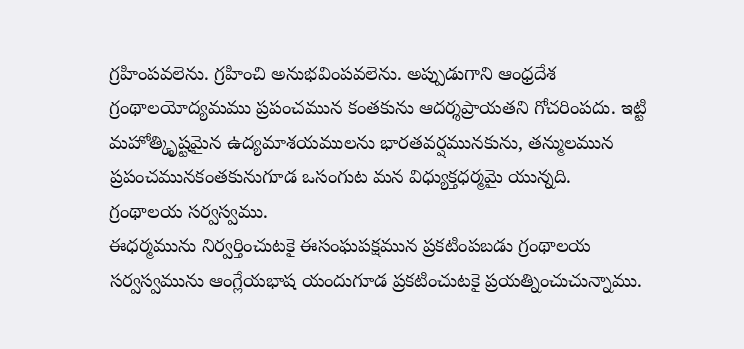గ్రహింపవలెను. గ్రహించి అనుభవింపవలెను. అప్పుడుగాని ఆంధ్రదేశ గ్రంథాలయోద్యమము ప్రపంచమున కంతకును ఆదర్శప్రాయతని గోచరింపదు. ఇట్టి మహోత్కిృష్టమైన ఉద్యమాశయములను భారతవర్షమునకును, తన్ములమున ప్రపంచమునకంతకునుగూడ ఒసంగుట మన విధ్యుక్తధర్మమై యున్నది.
గ్రంథాలయ సర్వస్వము.
ఈధర్మమును నిర్వర్తించుటకై ఈసంఘపక్షమున ప్రకటింపబడు గ్రంథాలయ సర్వస్వమును ఆంగ్లేయభాష యందుగూడ ప్రకటించుటకై ప్రయత్నించుచున్నాము.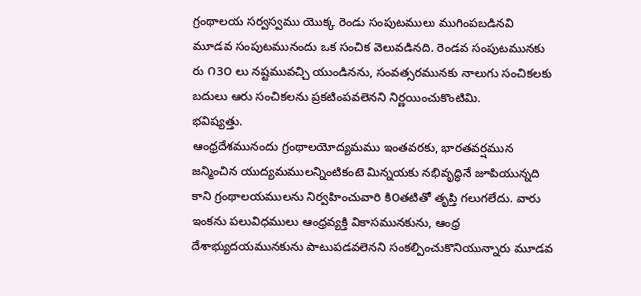గ్రంథాలయ సర్వస్వము యొక్క రెండు సంపుటములు ముగింపబడినవి మూడవ సంపుటమునందు ఒక సంచిక వెలువడినది. రెండవ సంపుటమునకు రు ౧3౦ లు నష్టమువచ్చి యుండినను, సంవత్సరమునకు నాలుగు సంచికలకు బదులు ఆరు సంచికలను ప్రకటింపవలెనని నిర్ణయించుకొంటిమి.
భవిష్యత్తు.
ఆంధ్రదేశమునందు గ్రంథాలయోద్యమము ఇంతవరకు, భారతవర్షమున జన్మించిన యుద్యమములన్నింటికంటె మిన్నయకు నభివృద్ధినే జూపియున్నది కాని గ్రంథాలయములను నిర్వహించువారి కి౦తటితో తృప్తి గలుగలేదు. వారు ఇంకను పలువిధములు ఆంధ్రవ్యక్తి వికాసమునకును, ఆంధ్ర దేశాభ్యుదయమునకును పాటుపడవలెనని సంకల్పించుకొనియున్నారు మూడవ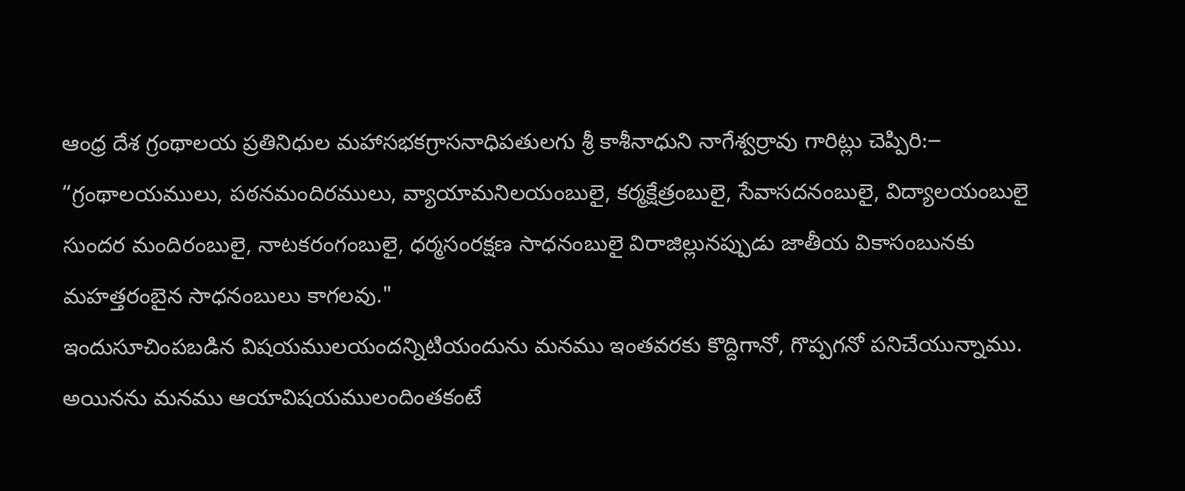ఆంధ్ర దేశ గ్రంథాలయ ప్రతినిధుల మహాసభకగ్రాసనాధిపతులగు శ్రీ కాశీనాధుని నాగేశ్వర్రావు గారిట్లు చెప్పిరి:౼
“గ్రంథాలయములు, పఠనమందిరములు, వ్యాయామనిలయంబులై, కర్మక్షేత్రంబులై, సేవాసదనంబులై, విద్యాలయంబులై సుందర మందిరంబులై, నాటకరంగంబులై, ధర్మసంరక్షణ సాధనంబులై విరాజిల్లునప్పుడు జాతీయ వికాసంబునకు మహత్తరంబైన సాధనంబులు కాగలవు."
ఇందుసూచింపబడిన విషయములయందన్నిటియందును మనము ఇంతవరకు కొద్దిగానో, గొప్పగనో పనిచేయున్నాము. అయినను మనము ఆయావిషయములందింతకంటే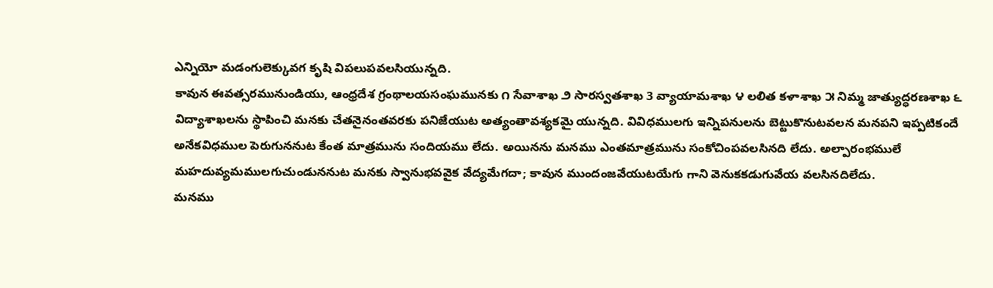ఎన్నియో మడంగులెక్కువగ కృషి విపలుపవలసియున్నది.
కావున ఈవత్సరమునుండియు, ఆంధ్రదేశ గ్రంథాలయసంఘమునకు ౧ సేవాశాఖ ౨ సారస్వతశాఖ 3 వ్యాయామశాఖ ౪ లలిత కళాశాఖ ౫ నిమ్మ జాత్యుద్ధరణశాఖ ౬ విద్యాశాఖలను స్థాపించి మనకు చేతనైనంతవరకు పనిజేయుట అత్యంతావశ్యకమై యున్నది. వివిధములగు ఇన్నిపనులను బెట్టుకొనుటవలన మనపని ఇప్పటికందే అనేకవిధముల పెరుగుననుట కేంత మాత్రమును సందియము లేదు. అయినను మనము ఎంతమాత్రమును సంకోచింపవలసినది లేదు. అల్పారంభములే మహదువ్యమములగుచుండుననుట మనకు స్వానుభవవైక వేద్యమేగదా; కావున ముందంజవేయుటయేగు గాని వెనుకకడుగువేయ వలసినదిలేదు.
మనము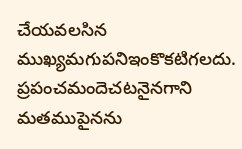చేయవలసిన ముఖ్యమగుపనిఇంకొకటిగలదు. ప్రపంచమందెచటనైనగాని మతముపైనను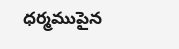ధర్మముపైన